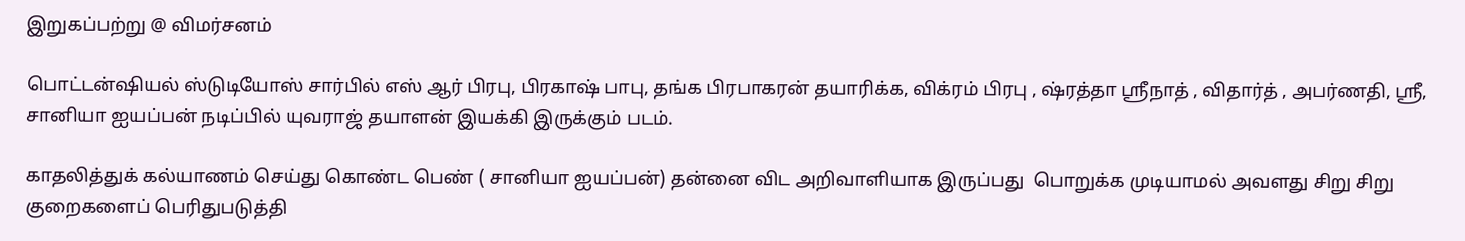இறுகப்பற்று @ விமர்சனம்

பொட்டன்ஷியல் ஸ்டுடியோஸ் சார்பில் எஸ் ஆர் பிரபு, பிரகாஷ் பாபு, தங்க பிரபாகரன் தயாரிக்க, விக்ரம் பிரபு , ஷ்ரத்தா ஸ்ரீநாத் , விதார்த் , அபர்ணதி, ஸ்ரீ, சானியா ஐயப்பன் நடிப்பில் யுவராஜ் தயாளன் இயக்கி இருக்கும் படம்.

காதலித்துக் கல்யாணம் செய்து கொண்ட பெண் ( சானியா ஐயப்பன்) தன்னை விட அறிவாளியாக இருப்பது  பொறுக்க முடியாமல் அவளது சிறு சிறு குறைகளைப் பெரிதுபடுத்தி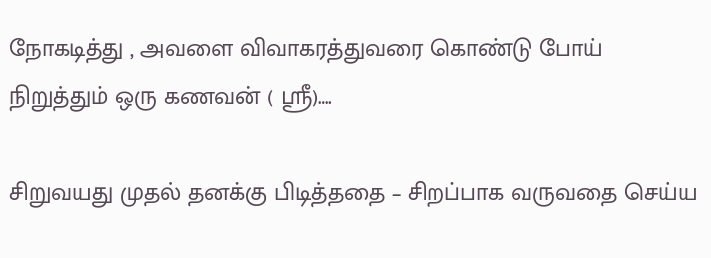நோகடித்து , அவளை விவாகரத்துவரை கொண்டு போய் நிறுத்தும் ஒரு கணவன் ( ஸ்ரீ)….

சிறுவயது முதல் தனக்கு பிடித்ததை – சிறப்பாக வருவதை செய்ய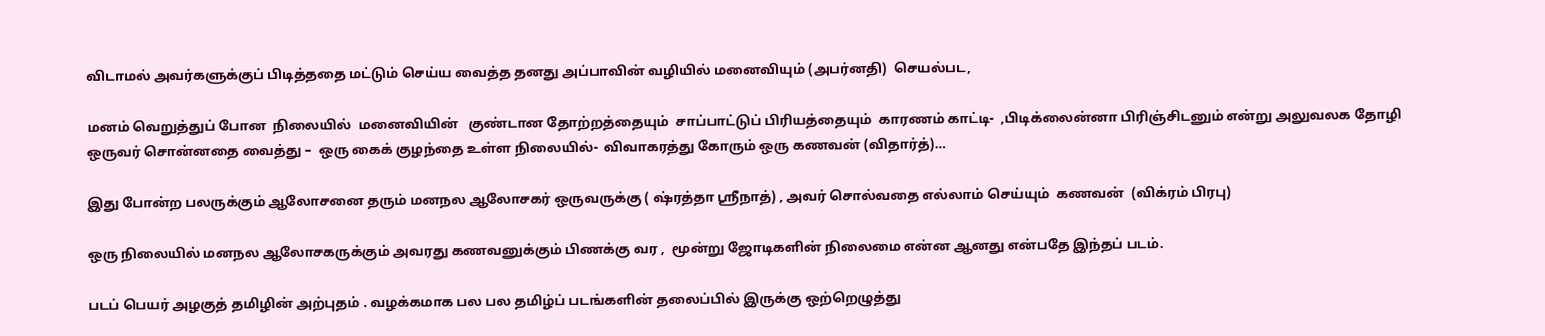விடாமல் அவர்களுக்குப் பிடித்ததை மட்டும் செய்ய வைத்த தனது அப்பாவின் வழியில் மனைவியும் (அபர்னதி)  செயல்பட,

மனம் வெறுத்துப் போன  நிலையில்  மனைவியின்   குண்டான தோற்றத்தையும்  சாப்பாட்டுப் பிரியத்தையும்  காரணம் காட்டி-  ,பிடிக்லைன்னா பிரிஞ்சிடனும் என்று அலுவலக தோழி ஒருவர் சொன்னதை வைத்து –  ஒரு கைக் குழந்தை உள்ள நிலையில்-  விவாகரத்து கோரும் ஒரு கணவன் (விதார்த்)…

இது போன்ற பலருக்கும் ஆலோசனை தரும் மனநல ஆலோசகர் ஒருவருக்கு ( ஷ்ரத்தா ஸ்ரீநாத்) , அவர் சொல்வதை எல்லாம் செய்யும்  கணவன்  (விக்ரம் பிரபு)

ஒரு நிலையில் மனநல ஆலோசகருக்கும் அவரது கணவனுக்கும் பிணக்கு வர ,  மூன்று ஜோடிகளின் நிலைமை என்ன ஆனது என்பதே இந்தப் படம்.

படப் பெயர் அழகுத் தமிழின் அற்புதம் . வழக்கமாக பல பல தமிழ்ப் படங்களின் தலைப்பில் இருக்கு ஒற்றெழுத்து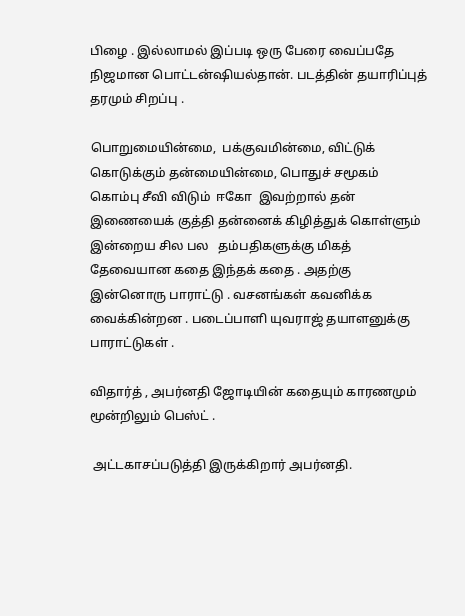பிழை . இல்லாமல் இப்படி ஒரு பேரை வைப்பதே  நிஜமான பொட்டன்ஷியல்தான். படத்தின் தயாரிப்புத் தரமும் சிறப்பு .

பொறுமையின்மை,  பக்குவமின்மை, விட்டுக் கொடுக்கும் தன்மையின்மை, பொதுச் சமூகம் கொம்பு சீவி விடும்  ஈகோ  இவற்றால் தன் இணையைக் குத்தி தன்னைக் கிழித்துக் கொள்ளும் இன்றைய சில பல   தம்பதிகளுக்கு மிகத் தேவையான கதை இந்தக் கதை . அதற்கு இன்னொரு பாராட்டு . வசனங்கள் கவனிக்க வைக்கின்றன . படைப்பாளி யுவராஜ் தயாளனுக்கு பாராட்டுகள் .

விதார்த் , அபர்னதி ஜோடியின் கதையும் காரணமும் மூன்றிலும் பெஸ்ட் .

 அட்டகாசப்படுத்தி இருக்கிறார் அபர்னதி.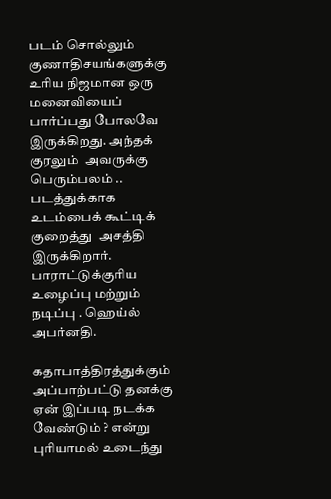படம் சொல்லும் குணாதிசயங்களுக்கு உரிய நிஜமான ஒரு மனைவியைப் பார்ப்பது போலவே இருக்கிறது. அந்தக் குரலும்  அவருக்கு பெரும்பலம் .. படத்துக்காக உடம்பைக் கூட்டிக் குறைத்து  அசத்தி இருக்கிறார். பாராட்டுக்குரிய உழைப்பு மற்றும் நடிப்பு . ஹெய்ல் அபர்னதி.

கதாபாத்திரத்துக்கும் அப்பாற்பட்டு தனக்கு ஏன் இப்படி நடக்க வேண்டும் ? என்று புரியாமல் உடைந்து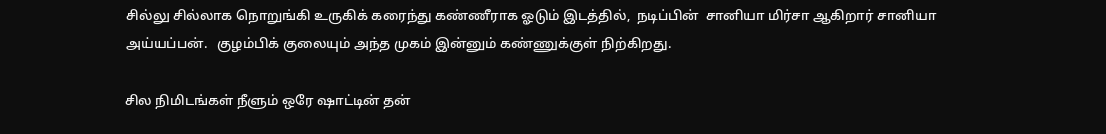சில்லு சில்லாக நொறுங்கி உருகிக் கரைந்து கண்ணீராக ஓடும் இடத்தில்,  நடிப்பின்  சானியா மிர்சா ஆகிறார் சானியா அய்யப்பன்.   குழம்பிக் குலையும் அந்த முகம் இன்னும் கண்ணுக்குள் நிற்கிறது.

சில நிமிடங்கள் நீளும் ஒரே ஷாட்டின் தன்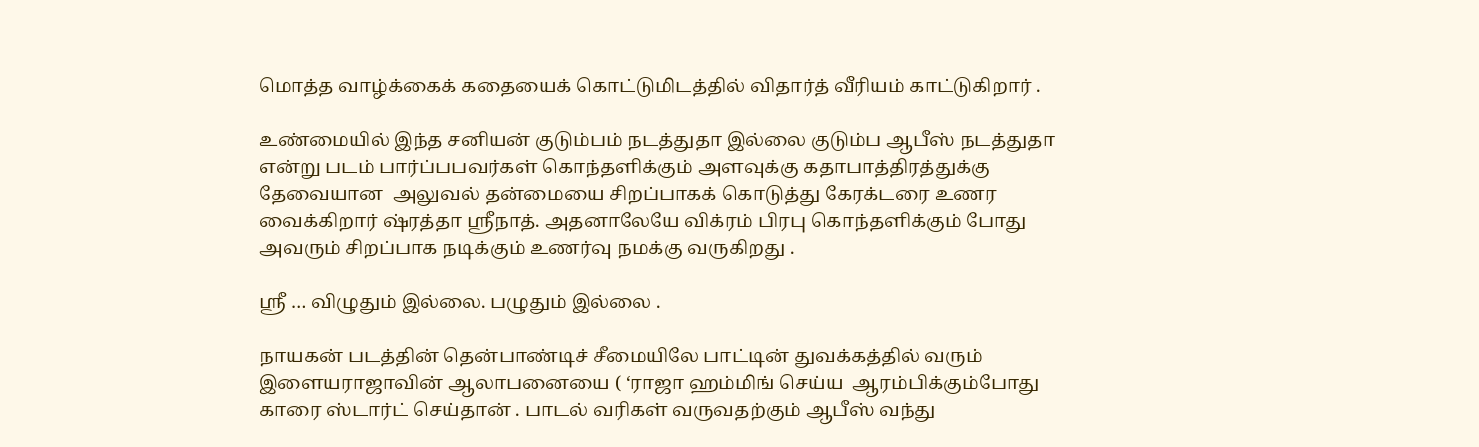மொத்த வாழ்க்கைக் கதையைக் கொட்டுமிடத்தில் விதார்த் வீரியம் காட்டுகிறார் .

உண்மையில் இந்த சனியன் குடும்பம் நடத்துதா இல்லை குடும்ப ஆபீஸ் நடத்துதா என்று படம் பார்ப்பபவர்கள் கொந்தளிக்கும் அளவுக்கு கதாபாத்திரத்துக்கு தேவையான  அலுவல் தன்மையை சிறப்பாகக் கொடுத்து கேரக்டரை உணர வைக்கிறார் ஷ்ரத்தா ஸ்ரீநாத். அதனாலேயே விக்ரம் பிரபு கொந்தளிக்கும் போது  அவரும் சிறப்பாக நடிக்கும் உணர்வு நமக்கு வருகிறது .

ஸ்ரீ … விழுதும் இல்லை. பழுதும் இல்லை .

நாயகன் படத்தின் தென்பாண்டிச் சீமையிலே பாட்டின் துவக்கத்தில் வரும் இளையராஜாவின் ஆலாபனையை ( ‘ராஜா ஹம்மிங் செய்ய  ஆரம்பிக்கும்போது காரை ஸ்டார்ட் செய்தான் . பாடல் வரிகள் வருவதற்கும் ஆபீஸ் வந்து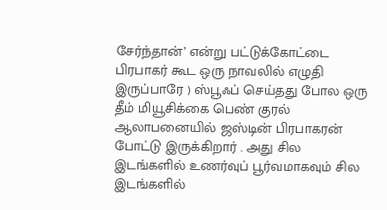சேர்ந்தான்’ என்று பட்டுக்கோட்டை பிரபாகர் கூட ஒரு நாவலில் எழுதி இருப்பாரே ) ஸ்பூஃப் செய்தது போல ஒரு தீம் மியூசிக்கை பெண் குரல் ஆலாபனையில் ஜஸ்டின் பிரபாகரன் போட்டு இருக்கிறார் . அது சில இடங்களில் உணர்வுப் பூர்வமாகவும் சில இடங்களில்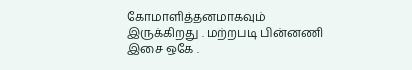கோமாளித்தனமாகவும் இருக்கிறது . மற்றபடி பின்னணி இசை ஒகே .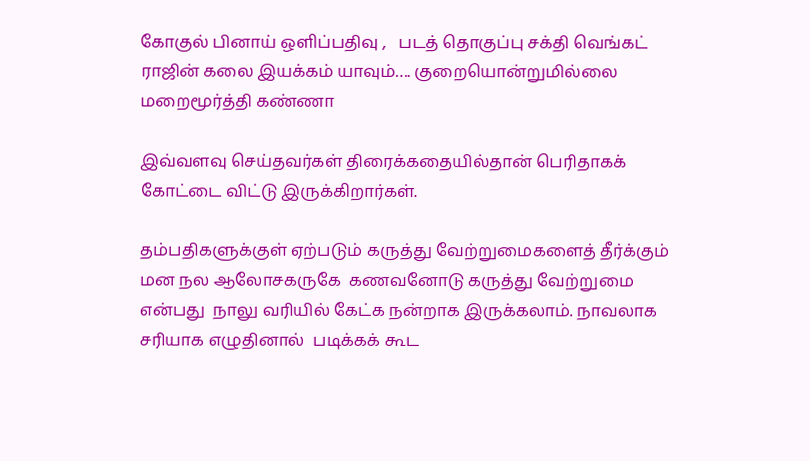கோகுல் பினாய் ஒளிப்பதிவு ,   படத் தொகுப்பு சக்தி வெங்கட் ராஜின் கலை இயக்கம் யாவும்…. குறையொன்றுமில்லை மறைமூர்த்தி கண்ணா

இவ்வளவு செய்தவர்கள் திரைக்கதையில்தான் பெரிதாகக் கோட்டை விட்டு இருக்கிறார்கள்.

தம்பதிகளுக்குள் ஏற்படும் கருத்து வேற்றுமைகளைத் தீர்க்கும் மன நல ஆலோசகருகே  கணவனோடு கருத்து வேற்றுமை என்பது  நாலு வரியில் கேட்க நன்றாக இருக்கலாம். நாவலாக சரியாக எழுதினால்  படிக்கக் கூட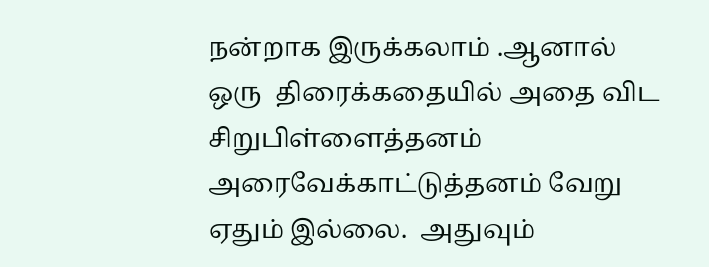நன்றாக இருக்கலாம் .ஆனால் ஒரு  திரைக்கதையில் அதை விட சிறுபிள்ளைத்தனம் அரைவேக்காட்டுத்தனம் வேறு ஏதும் இல்லை.  அதுவும்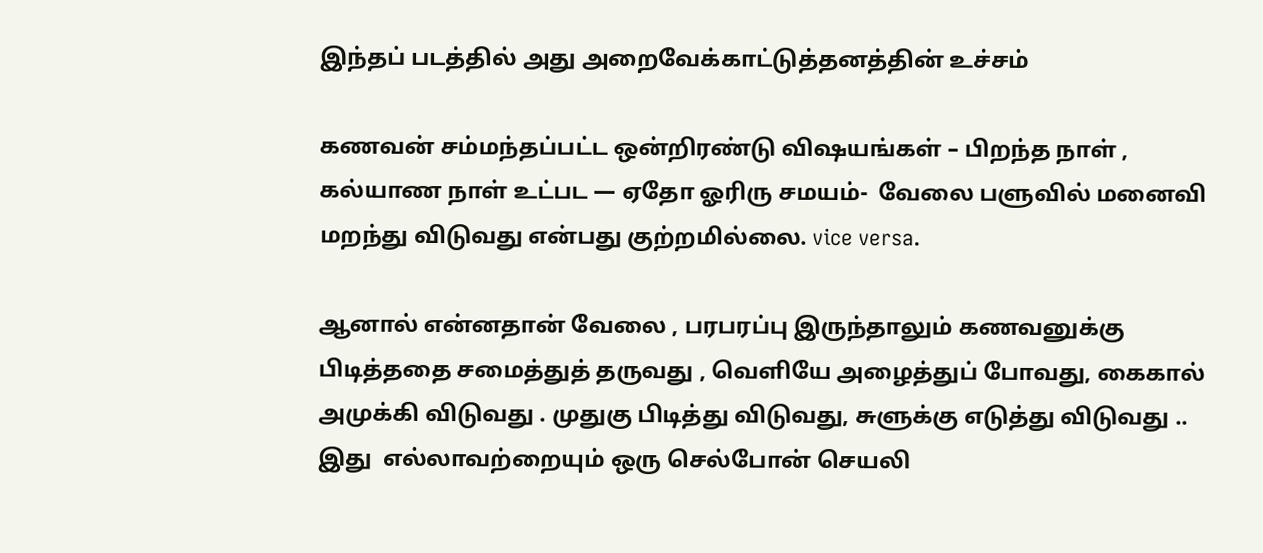இந்தப் படத்தில் அது அறைவேக்காட்டுத்தனத்தின் உச்சம்

கணவன் சம்மந்தப்பட்ட ஒன்றிரண்டு விஷயங்கள் – பிறந்த நாள் , கல்யாண நாள் உட்பட — ஏதோ ஓரிரு சமயம்-  வேலை பளுவில் மனைவி  மறந்து விடுவது என்பது குற்றமில்லை. vice versa.

ஆனால் என்னதான் வேலை , பரபரப்பு இருந்தாலும் கணவனுக்கு பிடித்ததை சமைத்துத் தருவது , வெளியே அழைத்துப் போவது, கைகால் அமுக்கி விடுவது . முதுகு பிடித்து விடுவது, சுளுக்கு எடுத்து விடுவது .. இது  எல்லாவற்றையும் ஒரு செல்போன் செயலி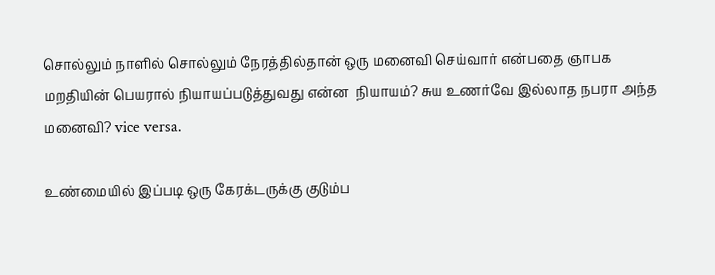சொல்லும் நாளில் சொல்லும் நேரத்தில்தான் ஒரு மனைவி செய்வார் என்பதை ஞாபக மறதியின் பெயரால் நியாயப்படுத்துவது என்ன  நியாயம்? சுய உணர்வே இல்லாத நபரா அந்த மனைவி? vice versa.

உண்மையில் இப்படி ஒரு கேரக்டருக்கு குடும்ப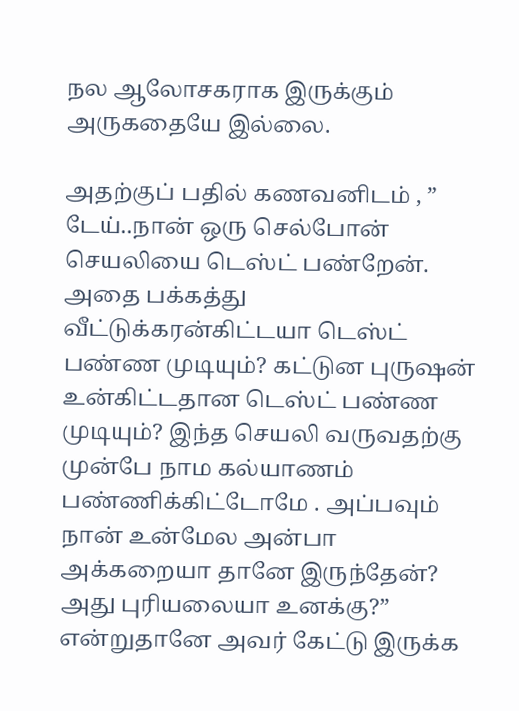நல ஆலோசகராக இருக்கும் அருகதையே இல்லை.

அதற்குப் பதில் கணவனிடம் , ” டேய்..நான் ஒரு செல்போன் செயலியை டெஸ்ட் பண்றேன். அதை பக்கத்து வீட்டுக்கரன்கிட்டயா டெஸ்ட் பண்ண முடியும்? கட்டுன புருஷன் உன்கிட்டதான டெஸ்ட் பண்ண முடியும்? இந்த செயலி வருவதற்கு முன்பே நாம கல்யாணம் பண்ணிக்கிட்டோமே . அப்பவும் நான் உன்மேல அன்பா அக்கறையா தானே இருந்தேன்? அது புரியலையா உனக்கு?” என்றுதானே அவர் கேட்டு இருக்க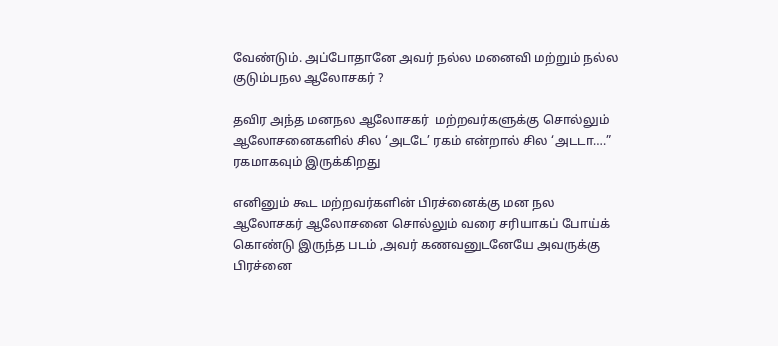வேண்டும். அப்போதானே அவர் நல்ல மனைவி மற்றும் நல்ல குடும்பநல ஆலோசகர் ?

தவிர அந்த மனநல ஆலோசகர்  மற்றவர்களுக்கு சொல்லும் ஆலோசனைகளில் சில ‘அடடே’ ரகம் என்றால் சில ‘அடடா….” ரகமாகவும் இருக்கிறது

எனினும் கூட மற்றவர்களின் பிரச்னைக்கு மன நல ஆலோசகர் ஆலோசனை சொல்லும் வரை சரியாகப் போய்க் கொண்டு இருந்த படம் ,அவர் கணவனுடனேயே அவருக்கு பிரச்னை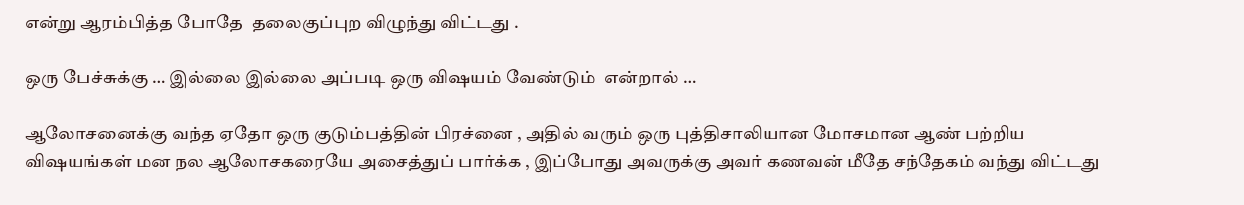என்று ஆரம்பித்த போதே  தலைகுப்புற விழுந்து விட்டது .

ஒரு பேச்சுக்கு … இல்லை இல்லை அப்படி ஒரு விஷயம் வேண்டும்  என்றால் …

ஆலோசனைக்கு வந்த ஏதோ ஒரு குடும்பத்தின் பிரச்னை , அதில் வரும் ஒரு புத்திசாலியான மோசமான ஆண் பற்றிய  விஷயங்கள் மன நல ஆலோசகரையே அசைத்துப் பார்க்க , இப்போது அவருக்கு அவர் கணவன் மீதே சந்தேகம் வந்து விட்டது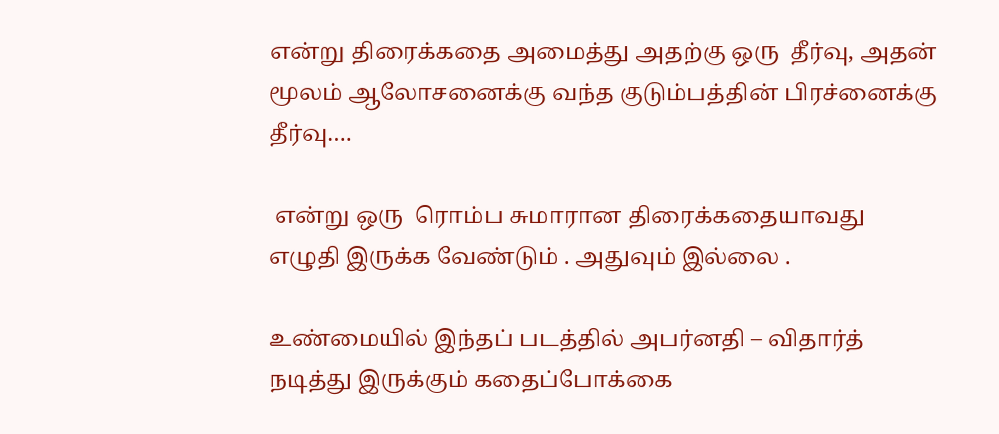என்று திரைக்கதை அமைத்து அதற்கு ஒரு  தீர்வு, அதன் மூலம் ஆலோசனைக்கு வந்த குடும்பத்தின் பிரச்னைக்கு தீர்வு….

 என்று ஒரு  ரொம்ப சுமாரான திரைக்கதையாவது  எழுதி இருக்க வேண்டும் . அதுவும் இல்லை .

உண்மையில் இந்தப் படத்தில் அபர்னதி – விதார்த் நடித்து இருக்கும் கதைப்போக்கை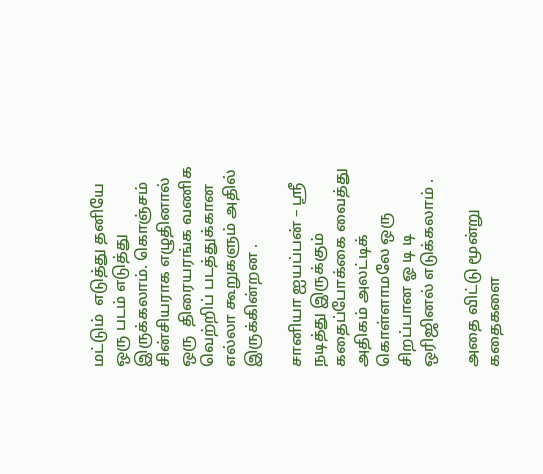மட்டும்  எடுத்து தனியே ஒரு படம் எடுத்து  இருக்கலாம். கொஞ்சம் சின்சியராக எழுதினால் ஒரு  திரையரங்க வணிக வெற்றிப் படத்துக்கான எல்லா கூறுகளும் அதில் இருக்கின்றன .

சானியா ஐயப்பன் – ஸ்ரீ நடித்து இருக்கும் கதைப்போக்கை வைத்து அதிகம் அலட்டிக் கொள்ளாமலே ஒரு சிறப்பான ஓ டி டி ஒரிஜினல் எடுக்கலாம் .

அதை விட்டு மூன்று கதைகளை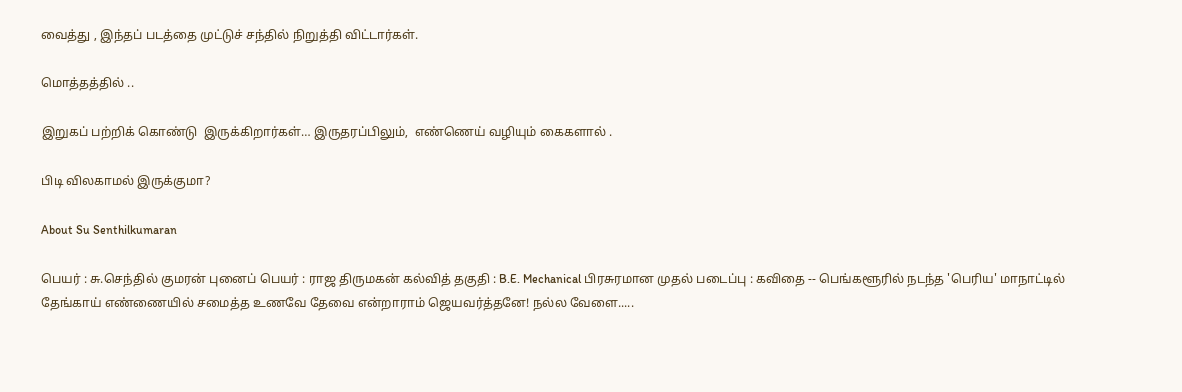வைத்து , இந்தப் படத்தை முட்டுச் சந்தில் நிறுத்தி விட்டார்கள்.

மொத்தத்தில் ..

இறுகப் பற்றிக் கொண்டு  இருக்கிறார்கள்… இருதரப்பிலும்,  எண்ணெய் வழியும் கைகளால் .

பிடி விலகாமல் இருக்குமா?

About Su Senthilkumaran

பெயர் : சு.செந்தில் குமரன் புனைப் பெயர் : ராஜ திருமகன் கல்வித் தகுதி : B.E. Mechanical பிரசுரமான முதல் படைப்பு : கவிதை -- பெங்களூரில் நடந்த 'பெரிய' மாநாட்டில் தேங்காய் எண்ணையில் சமைத்த உணவே தேவை என்றாராம் ஜெயவர்த்தனே! நல்ல வேளை.....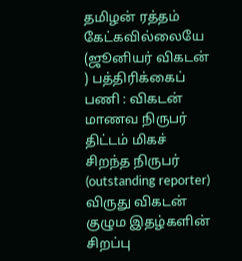தமிழன் ரத்தம் கேட்கவில்லையே (ஜூனியர் விகடன் ) பத்திரிக்கைப் பணி : விகடன் மாணவ நிருபர் திட்டம் மிகச் சிறந்த நிருபர் (outstanding reporter) விருது விகடன் குழும இதழ்களின் சிறப்பு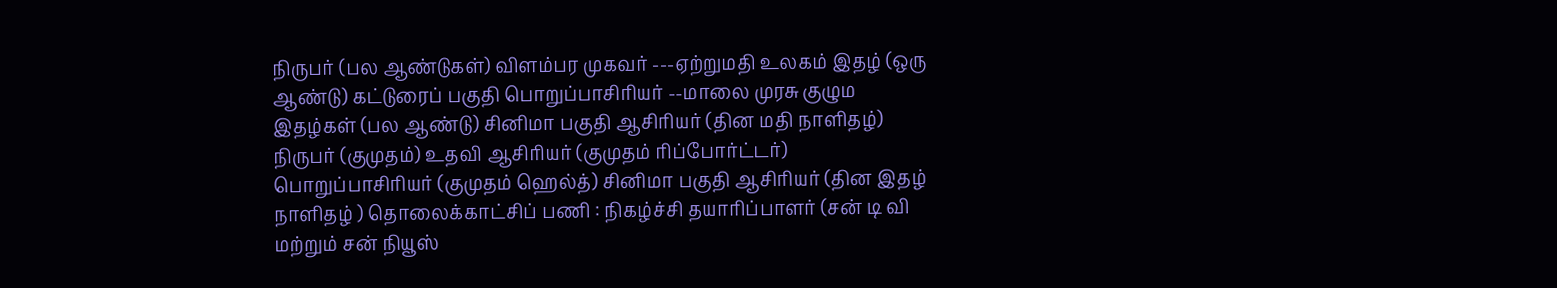நிருபர் (பல ஆண்டுகள்) விளம்பர முகவர் ---ஏற்றுமதி உலகம் இதழ் (ஒரு ஆண்டு) கட்டுரைப் பகுதி பொறுப்பாசிரியர் --மாலை முரசு குழும இதழ்கள் (பல ஆண்டு) சினிமா பகுதி ஆசிரியர் (தின மதி நாளிதழ்) நிருபர் (குமுதம்) உதவி ஆசிரியர் (குமுதம் ரிப்போர்ட்டர்) பொறுப்பாசிரியர் (குமுதம் ஹெல்த்) சினிமா பகுதி ஆசிரியர் (தின இதழ் நாளிதழ் ) தொலைக்காட்சிப் பணி : நிகழ்ச்சி தயாரிப்பாளர் (சன் டி வி மற்றும் சன் நியூஸ்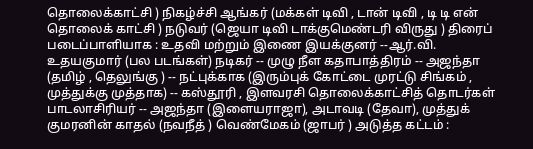தொலைக்காட்சி ) நிகழ்ச்சி ஆங்கர் (மக்கள் டிவி , டான் டிவி , டி டி என் தொலைக் காட்சி ) நடுவர் (ஜெயா டிவி டாக்குமெண்டரி விருது ) திரைப் படைப்பாளியாக : உதவி மற்றும் இணை இயக்குனர் --ஆர்.வி. உதயகுமார் (பல படங்கள்) நடிகர் -- முழு நீள கதாபாத்திரம் -- அஜந்தா (தமிழ் , தெலுங்கு ) -- நட்புக்காக (இரும்புக் கோட்டை முரட்டு சிங்கம் , முத்துக்கு முத்தாக) -- கஸ்தூரி , இளவரசி தொலைக்காட்சித் தொடர்கள் பாடலாசிரியர் -- அஜந்தா (இளையராஜா), அடாவடி (தேவா), முத்துக் குமரனின் காதல் (நவநீத் ) வெண்மேகம் (ஜாபர் ) அடுத்த கட்டம் :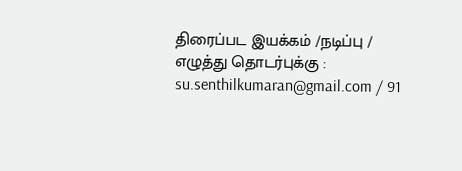திரைப்பட இயக்கம் /நடிப்பு / எழுத்து தொடர்புக்கு : su.senthilkumaran@gmail.com / 91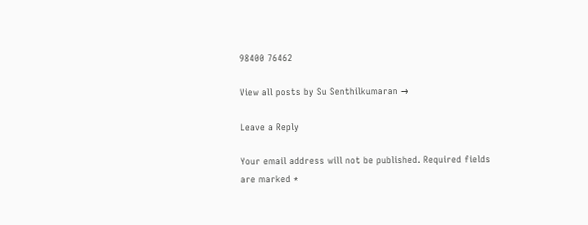98400 76462

View all posts by Su Senthilkumaran →

Leave a Reply

Your email address will not be published. Required fields are marked *